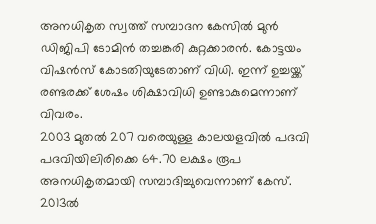അനധികൃത സ്വത്ത് സമ്പാദന കേസിൽ മുൻ ഡിജിപി ടോമിൻ തച്ചങ്കരി കുറ്റക്കാരൻ. കോട്ടയം വിഷൻസ് കോടതിയുടേതാണ് വിധി. ഇന്ന് ഉച്ചയ്ക്ക് രണ്ടരക്ക് ശേഷം ശിക്ഷാവിധി ഉണ്ടാകുമെന്നാണ് വിവരം.
2003 മുതൽ 207 വരെയുള്ള കാലയളവിൽ പദവി പദവിയിലിരിക്കെ 64.70 ലക്ഷം രൂപ അനധികൃതമായി സമ്പാദിച്ചുവെന്നാണ് കേസ്.
2013ൽ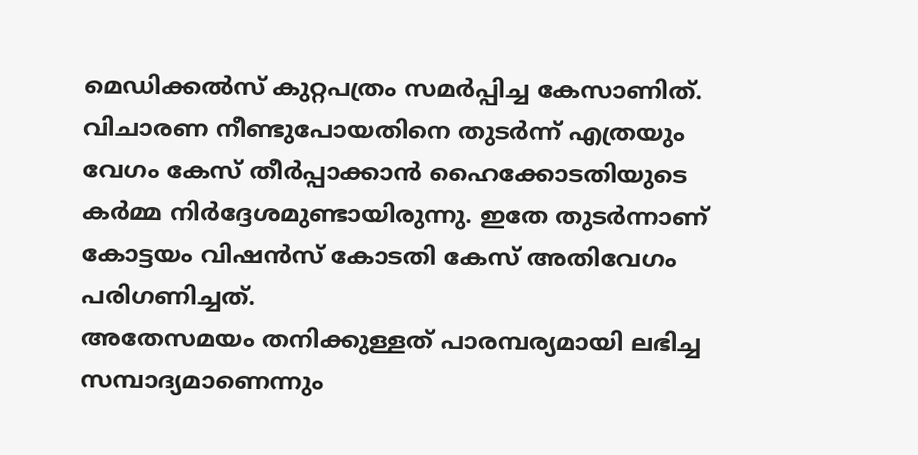മെഡിക്കൽസ് കുറ്റപത്രം സമർപ്പിച്ച കേസാണിത്. വിചാരണ നീണ്ടുപോയതിനെ തുടർന്ന് എത്രയും വേഗം കേസ് തീർപ്പാക്കാൻ ഹൈക്കോടതിയുടെ കർമ്മ നിർദ്ദേശമുണ്ടായിരുന്നു. ഇതേ തുടർന്നാണ് കോട്ടയം വിഷൻസ് കോടതി കേസ് അതിവേഗം പരിഗണിച്ചത്.
അതേസമയം തനിക്കുള്ളത് പാരമ്പര്യമായി ലഭിച്ച സമ്പാദ്യമാണെന്നും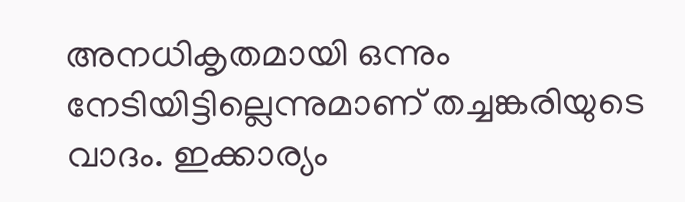അനധികൃതമായി ഒന്നും നേടിയിട്ടില്ലെന്നുമാണ് തച്ചങ്കരിയുടെ വാദം. ഇക്കാര്യം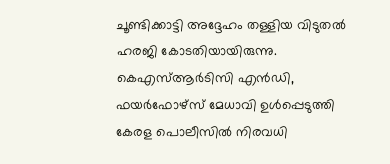ചൂണ്ടിക്കാട്ടി അദ്ദേഹം തള്ളിയ വിടുതൽ ഹരജി കോടതിയായിരുന്നു. കെഎസ്ആർടിസി എൻഡി, ഫയർഫോഴ്സ് മേധാവി ഉൾപ്പെടുത്തി കേരള പൊലീസിൽ നിരവധി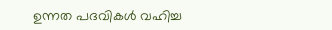ഉന്നത പദവികൾ വഹിച്ച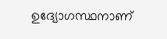ഉദ്യോഗസ്ഥനാണ്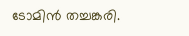ടോമിൻ തച്ചങ്കരി.